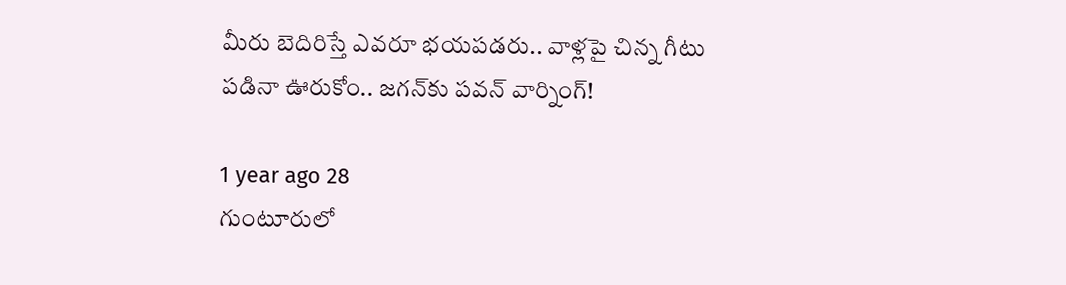మీరు బెదిరిస్తే ఎవరూ భయపడరు.. వాళ్లపై చిన్న గీటు పడినా ఊరుకోం.. జగన్‌కు పవన్ వార్నింగ్!

1 year ago 28
గుంటూరులో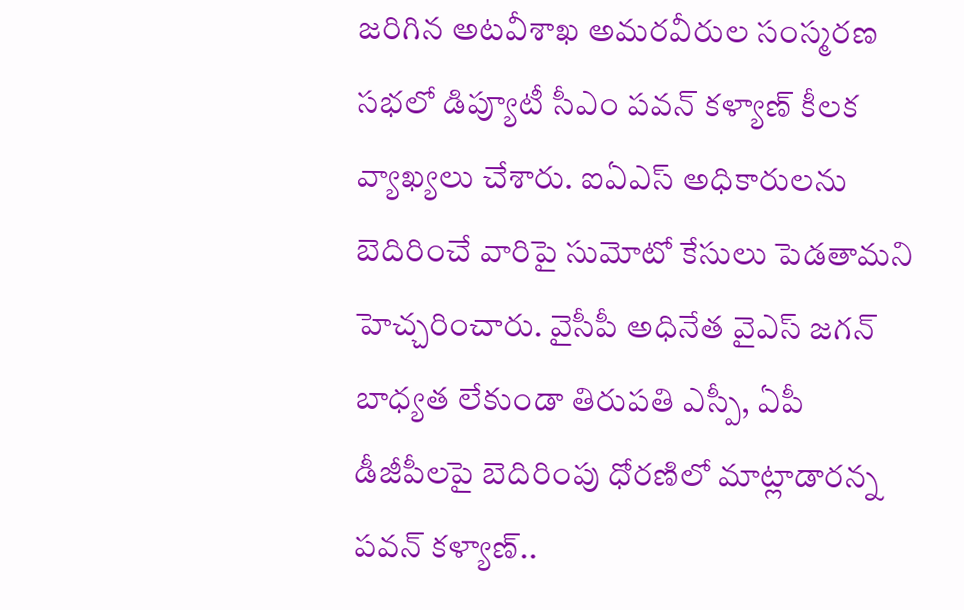జరిగిన అటవీశాఖ అమరవీరుల సంస్మరణ సభలో డిప్యూటీ సీఎం పవన్ కళ్యాణ్ కీలక వ్యాఖ్యలు చేశారు. ఐఏఎస్ అధికారులను బెదిరించే వారిపై సుమోటో కేసులు పెడతామని హెచ్చరించారు. వైసీపీ అధినేత వైఎస్ జగన్ బాధ్యత లేకుండా తిరుపతి ఎస్పీ, ఏపీ డీజీపీలపై బెదిరింపు ధోరణిలో మాట్లాడారన్న పవన్ కళ్యాణ్..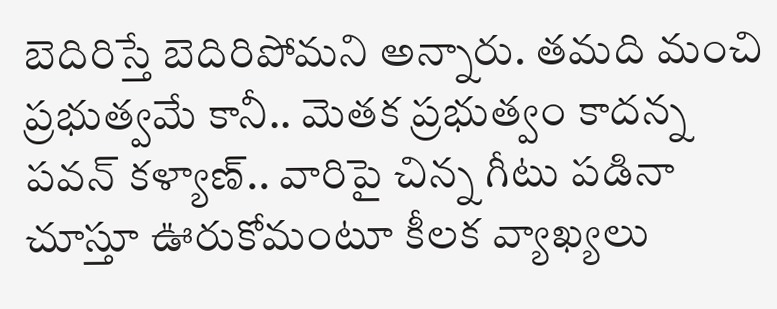బెదిరిస్తే బెదిరిపోమని అన్నారు. తమది మంచి ప్రభుత్వమే కానీ.. మెతక ప్రభుత్వం కాదన్న పవన్ కళ్యాణ్.. వారిపై చిన్న గీటు పడినా చూస్తూ ఊరుకోమంటూ కీలక వ్యాఖ్యలు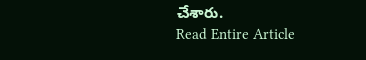చేశారు.
Read Entire Article